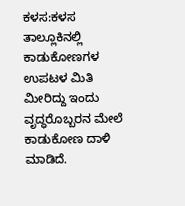ಕಳಸ:ಕಳಸ ತಾಲ್ಲೂಕಿನಲ್ಲಿ ಕಾಡುಕೋಣಗಳ ಉಪಟಳ ಮಿತಿ ಮೀರಿದ್ದು ಇಂದು ವೃದ್ಧರೊಬ್ಬರನ ಮೇಲೆ ಕಾಡುಕೋಣ ದಾಳಿ ಮಾಡಿದೆ.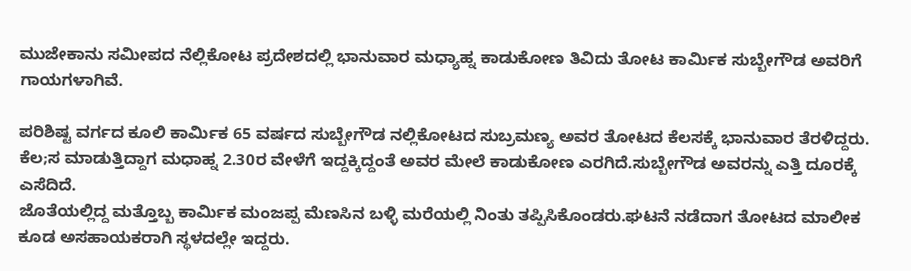ಮುಜೇಕಾನು ಸಮೀಪದ ನೆಲ್ಲಿಕೋಟ ಪ್ರದೇಶದಲ್ಲಿ ಭಾನುವಾರ ಮಧ್ಯಾಹ್ನ ಕಾಡುಕೋಣ ತಿವಿದು ತೋಟ ಕಾರ್ಮಿಕ ಸುಬ್ಬೇಗೌಡ ಅವರಿಗೆ ಗಾಯಗಳಾಗಿವೆ.

ಪರಿಶಿಷ್ಟ ವರ್ಗದ ಕೂಲಿ ಕಾರ್ಮಿಕ 65 ವರ್ಷದ ಸುಬ್ಬೇಗೌಡ ನಲ್ಲಿಕೋಟದ ಸುಬ್ರಮಣ್ಯ ಅವರ ತೋಟದ ಕೆಲಸಕ್ಕೆ ಭಾನುವಾರ ತೆರಳಿದ್ದರು. ಕೆಲ;ಸ ಮಾಡುತ್ತಿದ್ದಾಗ ಮಧಾಹ್ನ 2.30ರ ವೇಳೆಗೆ ಇದ್ದಕ್ಕಿದ್ದಂತೆ ಅವರ ಮೇಲೆ ಕಾಡುಕೋಣ ಎರಗಿದೆ.ಸುಬ್ಬೇಗೌಡ ಅವರನ್ನು ಎತ್ತಿ ದೂರಕ್ಕೆ ಎಸೆದಿದೆ.
ಜೊತೆಯಲ್ಲಿದ್ದ ಮತ್ತೊಬ್ಬ ಕಾರ್ಮಿಕ ಮಂಜಪ್ಪ ಮೆಣಸಿನ ಬಳ್ಳಿ ಮರೆಯಲ್ಲಿ ನಿಂತು ತಪ್ಪಿಸಿಕೊಂಡರು.ಘಟನೆ ನಡೆದಾಗ ತೋಟದ ಮಾಲೀಕ ಕೂಡ ಅಸಹಾಯಕರಾಗಿ ಸ್ಥಳದಲ್ಲೇ ಇದ್ದರು.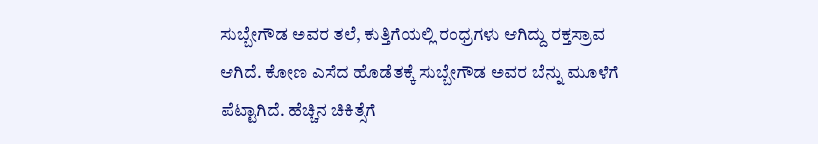ಸುಬ್ಬೇಗೌಡ ಅವರ ತಲೆ, ಕುತ್ತಿಗೆಯಲ್ಲಿ ರಂಧ್ರಗಳು ಆಗಿದ್ದು ರಕ್ತಸ್ರಾವ ಆಗಿದೆ. ಕೋಣ ಎಸೆದ ಹೊಡೆತಕ್ಕೆ ಸುಬ್ಬೇಗೌಡ ಅವರ ಬೆನ್ನು ಮೂಳೆಗೆ ಪೆಟ್ಟಾಗಿದೆ. ಹೆಚ್ಚಿನ ಚಿಕಿತ್ಸೆಗೆ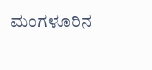ಮಂಗಳೂರಿನ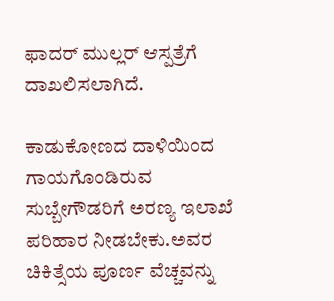ಫಾದರ್ ಮುಲ್ಲರ್ ಆಸ್ಪತ್ರೆಗೆ ದಾಖಲಿಸಲಾಗಿದೆ.

ಕಾಡುಕೋಣದ ದಾಳಿಯಿಂದ ಗಾಯಗೊಂಡಿರುವ ಸುಬ್ಬೇಗೌಡರಿಗೆ ಅರಣ್ಯ ಇಲಾಖೆ ಪರಿಹಾರ ನೀಡಬೇಕು.ಅವರ ಚಿಕಿತ್ಸೆಯ ಪೂರ್ಣ ವೆಚ್ಚವನ್ನು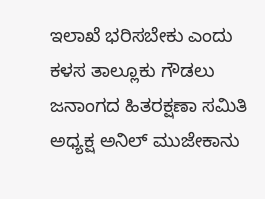ಇಲಾಖೆ ಭರಿಸಬೇಕು ಎಂದು ಕಳಸ ತಾಲ್ಲೂಕು ಗೌಡಲು ಜನಾಂಗದ ಹಿತರಕ್ಷಣಾ ಸಮಿತಿ ಅಧ್ಯಕ್ಷ ಅನಿಲ್ ಮುಜೇಕಾನು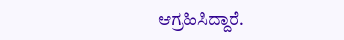ಆಗ್ರಹಿಸಿದ್ದಾರೆ.